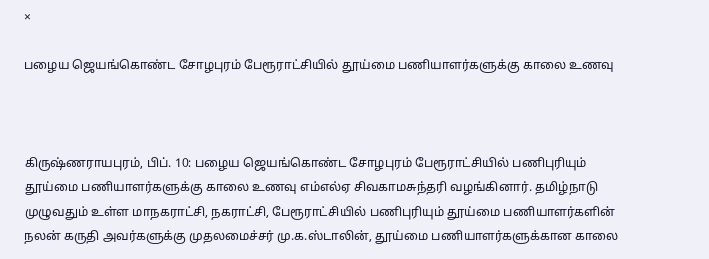×

பழைய ஜெயங்கொண்ட சோழபுரம் பேரூராட்சியில் தூய்மை பணியாளர்களுக்கு காலை உணவு



கிருஷ்ணராயபுரம், பிப். 10: பழைய ஜெயங்கொண்ட சோழபுரம் பேரூராட்சியில் பணிபுரியும் தூய்மை பணியாளர்களுக்கு காலை உணவு எம்எல்ஏ சிவகாமசுந்தரி வழங்கினார். தமிழ்நாடு முழுவதும் உள்ள மாநகராட்சி, நகராட்சி, பேரூராட்சியில் பணிபுரியும் தூய்மை பணியாளர்களின் நலன் கருதி அவர்களுக்கு முதலமைச்சர் மு.க.ஸ்டாலின், தூய்மை பணியாளர்களுக்கான காலை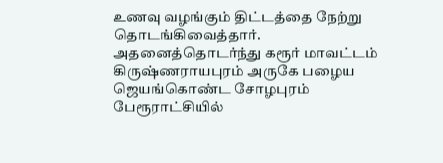உணவு வழங்கும் திட்டத்தை நேற்று தொடங்கிவைத்தார். அதனைத்தொடர்ந்து கரூர் மாவட்டம் கிருஷ்ணராயபுரம் அருகே பழைய ஜெயங்கொண்ட சோழபுரம் பேரூராட்சியில்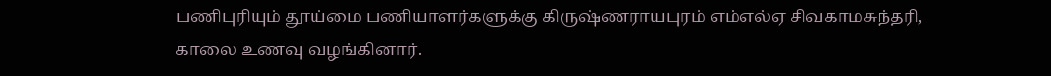பணிபுரியும் தூய்மை பணியாளர்களுக்கு கிருஷ்ணராயபுரம் எம்எல்ஏ சிவகாமசுந்தரி, காலை உணவு வழங்கினார்.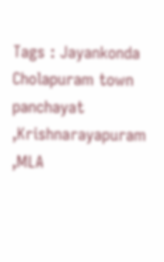Tags : Jayankonda Cholapuram town panchayat ,Krishnarayapuram ,MLA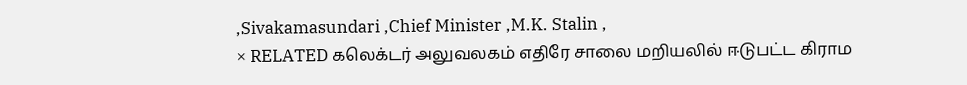,Sivakamasundari ,Chief Minister ,M.K. Stalin ,
× RELATED கலெக்டர் அலுவலகம் எதிரே சாலை மறியலில் ஈடுபட்ட கிராம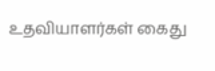உதவியாளர்கள் கைது